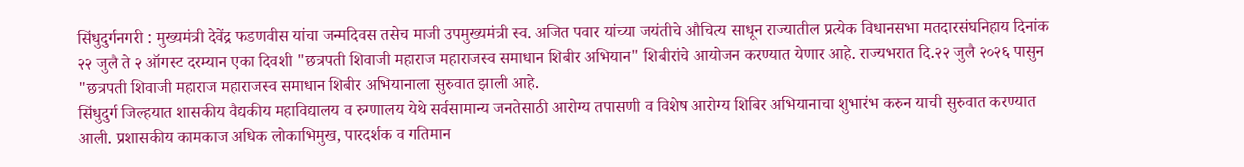सिंधुदुर्गनगरी : मुख्यमंत्री देवेंद्र फडणवीस यांचा जन्मदिवस तसेच माजी उपमुख्यमंत्री स्व. अजित पवार यांच्या जयंतीचे औचित्य साधून राज्यातील प्रत्येक विधानसभा मतदारसंघनिहाय दिनांक २२ जुलै ते २ ऑगस्ट दरम्यान एका दिवशी "छत्रपती शिवाजी महाराज महाराजस्व समाधान शिबीर अभियान" शिबीरांचे आयोजन करण्यात येणार आहे. राज्यभरात दि.२२ जुलै २०२६ पासुन "छत्रपती शिवाजी महाराज महाराजस्व समाधान शिबीर अभियानाला सुरुवात झाली आहे.
सिंधुदुर्ग जिल्हयात शासकीय वैद्यकीय महाविद्यालय व रुग्णालय येथे सर्वसामान्य जनतेसाठी आरोग्य तपासणी व विशेष आरोग्य शिबिर अभियानाचा शुभारंभ करुन याची सुरुवात करण्यात आली. प्रशासकीय कामकाज अधिक लोकाभिमुख, पारदर्शक व गतिमान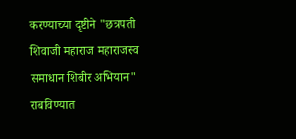करण्याच्या दृष्टीने "छत्रपती शिवाजी महाराज महाराजस्व समाधान शिबीर अभियान" राबविण्यात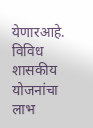येणारआहे. विविध शासकीय योजनांचा लाभ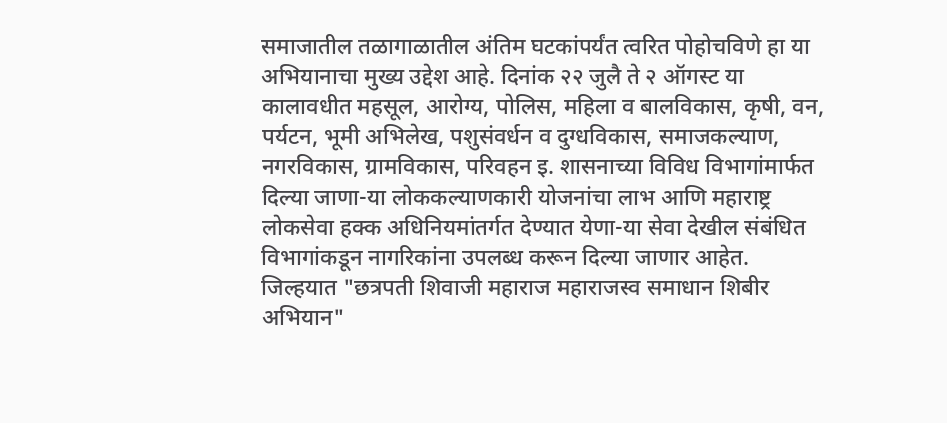समाजातील तळागाळातील अंतिम घटकांपर्यंत त्वरित पोहोचविणे हा या अभियानाचा मुख्य उद्देश आहे. दिनांक २२ जुलै ते २ ऑगस्ट या कालावधीत महसूल, आरोग्य, पोलिस, महिला व बालविकास, कृषी, वन, पर्यटन, भूमी अभिलेख, पशुसंवर्धन व दुग्धविकास, समाजकल्याण, नगरविकास, ग्रामविकास, परिवहन इ. शासनाच्या विविध विभागांमार्फत दिल्या जाणा-या लोककल्याणकारी योजनांचा लाभ आणि महाराष्ट्र लोकसेवा हक्क अधिनियमांतर्गत देण्यात येणा-या सेवा देखील संबंधित विभागांकडून नागरिकांना उपलब्ध करून दिल्या जाणार आहेत.
जिल्हयात "छत्रपती शिवाजी महाराज महाराजस्व समाधान शिबीर अभियान"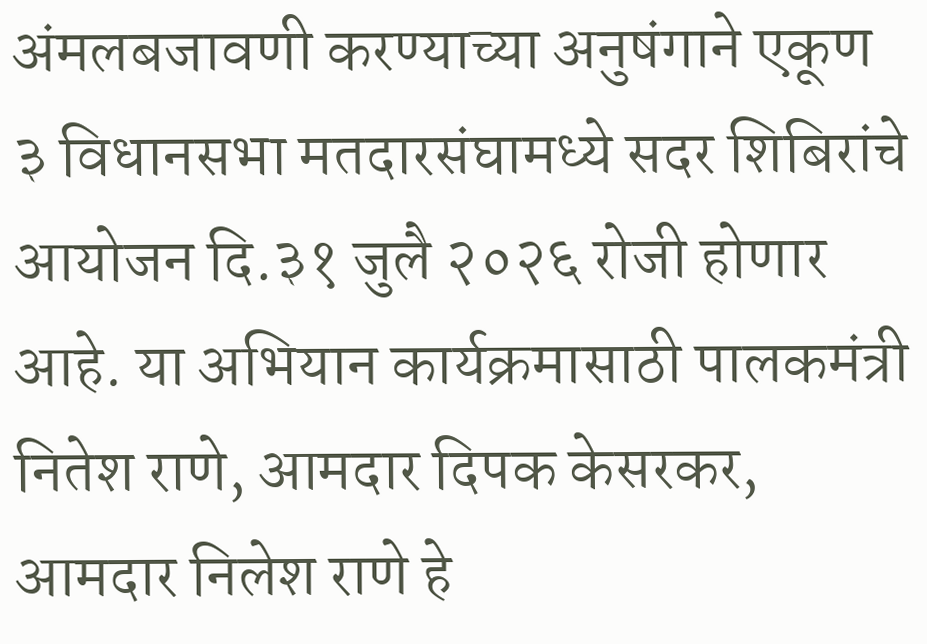अंमलबजावणी करण्याच्या अनुषंगाने एकूण ३ विधानसभा मतदारसंघामध्ये सदर शिबिरांचे आयोजन दि.३१ जुलै २०२६ रोजी होणार आहे. या अभियान कार्यक्रमासाठी पालकमंत्री नितेश राणे, आमदार दिपक केसरकर, आमदार निलेश राणे हे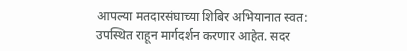आपल्या मतदारसंघाच्या शिबिर अभियानात स्वत: उपस्थित राहून मार्गदर्शन करणार आहेत. सदर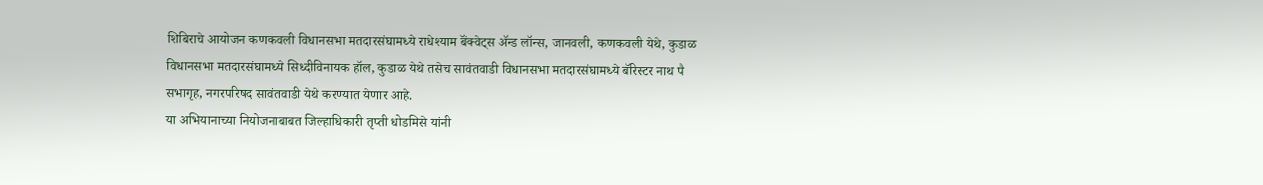शिबिराचे आयोजन कणकवली विधानसभा मतदारसंघामध्ये राधेश्याम बॅंक्वेट्स ॲन्ड लॉन्स, जानवली, कणकवली येथे, कुडाळ विधानसभा मतदारसंघामध्ये सिध्दीविनायक हॉल, कुडाळ येथे तसेच सावंतवाडी विधानसभा मतदारसंघामध्ये बॅरिस्टर नाथ पै सभागृह, नगरपरिषद सावंतवाडी येथे करण्यात येणार आहे.
या अभियानाच्या नियोजनाबाबत जिल्हाधिकारी तृप्ती धोडमिसे यांनी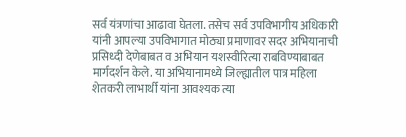सर्व यंत्रणांचा आढावा घेतला. तसेच सर्व उपविभागीय अधिकारी यांनी आपल्या उपविभागात मोठ्या प्रमाणावर सदर अभियानाची प्रसिध्दी देणेबाबत व अभियान यशस्वीरित्या राबविण्याबाबत मार्गदर्शन केले. या अभियानामध्ये जिल्ह्यातील पात्र महिला शेतकरी लाभार्थी यांना आवश्यक त्या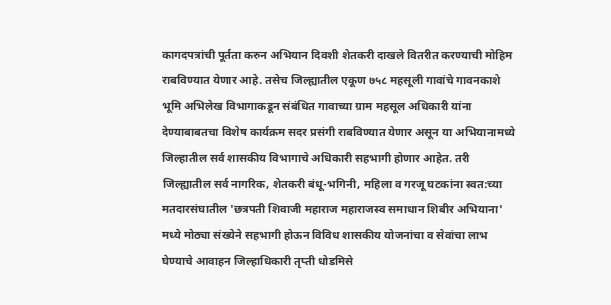कागदपत्रांची पूर्तता करुन अभियान दिवशी शेतकरी दाखले वितरीत करण्याची मोहिम राबविण्यात येणार आहे. तसेच जिल्ह्यातील एकूण ७५८ महसूली गावांचे गावनकाशे भूमि अभिलेख विभागाकडून संबंधित गावाच्या ग्राम महसूल अधिकारी यांना देण्याबाबतचा विशेष कार्यक्रम सदर प्रसंगी राबविण्यात येणार असून या अभियानामध्ये जिल्हातील सर्व शासकीय विभागाचे अधिकारी सहभागी होणार आहेत. तरी जिल्ह्यातील सर्व नागरिक, शेतकरी बंधू-भगिनी, महिला व गरजू घटकांना स्वत:च्या मतदारसंघातील 'छत्रपती शिवाजी महाराज महाराजस्व समाधान शिबीर अभियाना' मध्ये मोठ्या संख्येने सहभागी होऊन विविध शासकीय योजनांचा व सेवांचा लाभ घेण्याचे आवाहन जिल्हाधिकारी तृप्ती धोडमिसे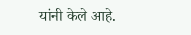यांनी केले आहे.